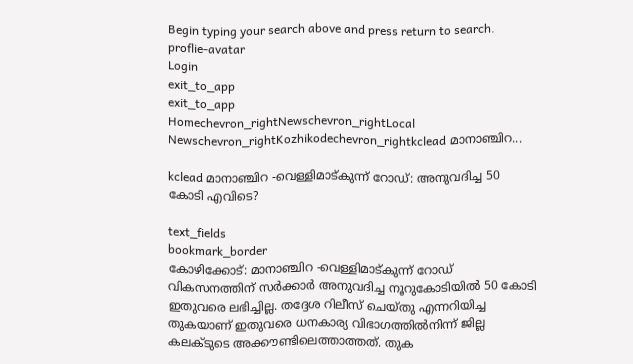Begin typing your search above and press return to search.
proflie-avatar
Login
exit_to_app
exit_to_app
Homechevron_rightNewschevron_rightLocal Newschevron_rightKozhikodechevron_rightkclead മാനാഞ്ചിറ...

kclead മാനാഞ്ചിറ -വെള്ളിമാട്കുന്ന് റോഡ്: അനുവദിച്ച 50 കോടി എവിടെ?

text_fields
bookmark_border
കോഴിക്കോട്: മാനാഞ്ചിറ -വെള്ളിമാട്കുന്ന് റോഡ് വികസനത്തിന് സർക്കാർ അനുവദിച്ച നൂറുകോടിയിൽ 50 കോടി ഇതുവരെ ലഭിച്ചില്ല. തദ്ദേശ റിലീസ് ചെയ്തു എന്നറിയിച്ച തുകയാണ് ഇതുവരെ ധനകാര്യ വിഭാഗത്തിൽനിന്ന് ജില്ല കലക്ടുടെ അക്കൗണ്ടിലെത്താത്തത്. തുക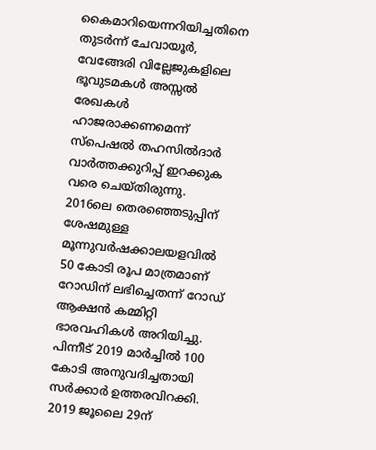കൈമാറിയെന്നറിയിച്ചതിനെ തുടർന്ന് ചേവായൂർ, വേങ്ങേരി വില്ലേജുകളിലെ ഭൂവുടമകൾ അസ്സൽ രേഖകൾ ഹാജരാക്കണമെന്ന് സ്പെഷൽ തഹസിൽദാർ വാർത്തക്കുറിപ്പ് ഇറക്കുക വരെ ചെയ്തിരുന്നു. 2016ലെ തെരഞ്ഞെടുപ്പിന് ശേഷമുള്ള മൂന്നുവർഷക്കാലയളവിൽ 50 കോടി രൂപ മാത്രമാണ് റോഡിന് ലഭിച്ചെതന്ന് റോഡ് ആക്ഷൻ കമ്മിറ്റി ഭാരവഹികൾ അറിയിച്ചു. പിന്നീട് 2019 മാർച്ചിൽ 100 കോടി അനുവദിച്ചതായി സർക്കാർ ഉത്തരവിറക്കി. 2019 ജൂലൈ 29ന്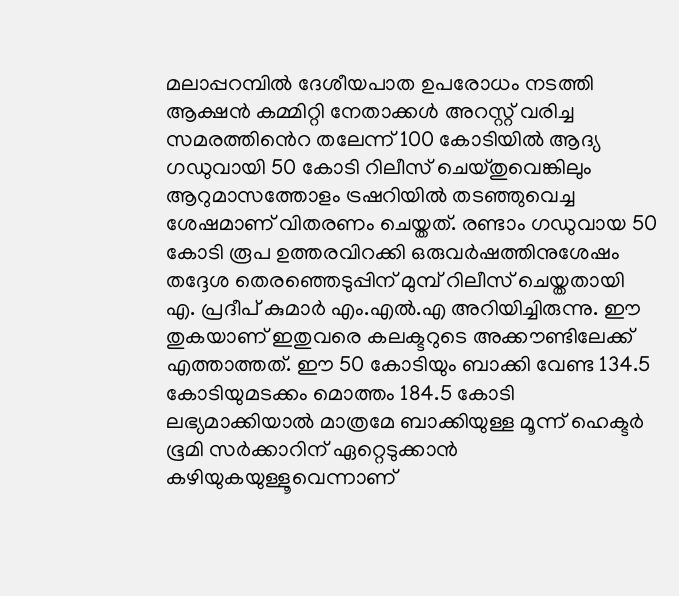മലാപ്പറമ്പിൽ ദേശീയപാത ഉപരോധം നടത്തി ആക്ഷൻ കമ്മിറ്റി നേതാക്കൾ അറസ്റ്റ് വരിച്ച സമരത്തി‍ൻെറ തലേന്ന് 100 കോടിയിൽ ആദ്യ ഗഡുവായി 50 കോടി റിലീസ് ചെയ്തുവെങ്കിലും ആറുമാസത്തോളം ട്രഷറിയിൽ തടഞ്ഞുവെച്ച ശേഷമാണ് വിതരണം ചെയ്തത്. രണ്ടാം ഗഡുവായ 50 കോടി രൂപ ഉത്തരവിറക്കി ഒരുവർഷത്തിനുശേഷം തദ്ദേശ തെരഞ്ഞെടുപ്പിന് മുമ്പ് റിലീസ് ചെയ്തതായി എ. പ്രദീപ് കുമാർ എം.എൽ.എ അറിയിച്ചിരുന്നു. ഈ തുകയാണ് ഇതുവരെ കലക്ടറുടെ അക്കൗണ്ടിലേക്ക് എത്താത്തത്. ഈ 50 കോടിയും ബാക്കി വേണ്ട 134.5 കോടിയുമടക്കം മൊത്തം 184.5 കോടി ലഭ്യമാക്കിയാൽ മാത്രമേ ബാക്കിയുള്ള മൂന്ന് ഹെക്ടർ ഭൂമി സർക്കാറിന് ഏറ്റെടുക്കാൻ കഴിയുകയുള്ളൂവെന്നാണ്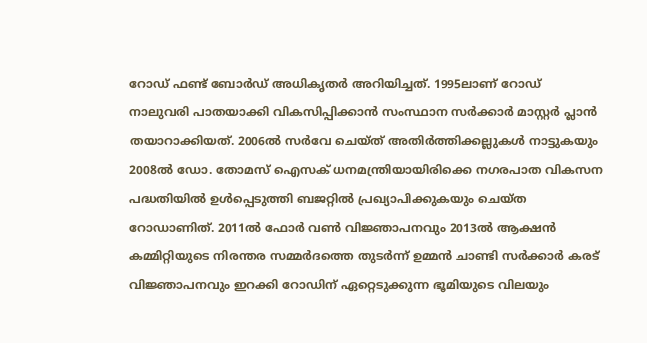റോഡ് ഫണ്ട് ബോർഡ് അധികൃതർ അറിയിച്ചത്. 1995ലാണ് റോഡ് നാലുവരി പാതയാക്കി വികസിപ്പിക്കാൻ സംസ്ഥാന സർക്കാർ മാസ്റ്റർ പ്ലാൻ തയാറാക്കിയത്. 2006ൽ സർവേ ചെയ്ത് അതിർത്തിക്കല്ലുകൾ നാട്ടുകയും 2008ൽ ഡോ. തോമസ് ഐസക് ധനമന്ത്രിയായിരിക്കെ നഗരപാത വികസന പദ്ധതിയിൽ ഉൾപ്പെടുത്തി ബജറ്റിൽ പ്രഖ്യാപിക്കുകയും ചെയ്ത റോഡാണിത്. 2011ൽ ഫോർ വൺ വിജ്ഞാപനവും 2013ൽ ആക്ഷൻ കമ്മിറ്റിയുടെ നിരന്തര സമ്മർദത്തെ തുടർന്ന് ഉമ്മൻ ചാണ്ടി സർക്കാർ കരട് വിജ്ഞാപനവും ഇറക്കി റോഡിന് ഏറ്റെടുക്കുന്ന ഭൂമിയുടെ വിലയും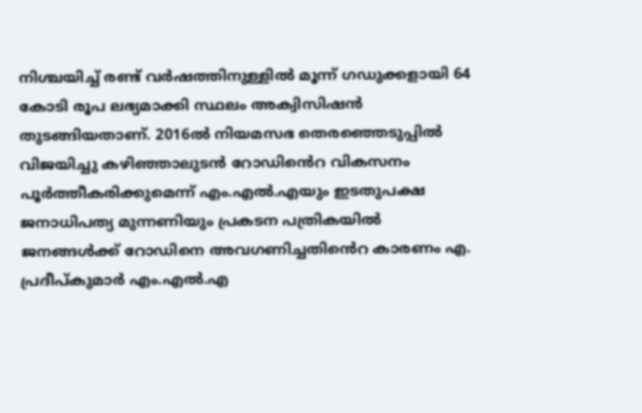നിശ്ചയിച്ച് രണ്ട് വർഷത്തിനുള്ളിൽ മൂന്ന് ഗഡുക്കളായി 64 കോടി രൂപ ലഭ്യമാക്കി സ്ഥലം അക്വിസിഷൻ തുടങ്ങിയതാണ്. 2016ൽ നിയമസഭ തെരഞ്ഞെടുപ്പിൽ വിജയിച്ചു കഴിഞ്ഞാലുടൻ റോഡിൻെറ വികസനം പൂർത്തീകരിക്കുമെന്ന് എം.എൽ.എയും ഇടതുപക്ഷ ജനാധിപത്യ മുന്നണിയും പ്രകടന പത്രികയിൽ ജനങ്ങൾക്ക് റോഡിനെ അവഗണിച്ചതി‍ൻെറ കാരണം എ. പ്രദീപ്കുമാർ എം.എൽ.എ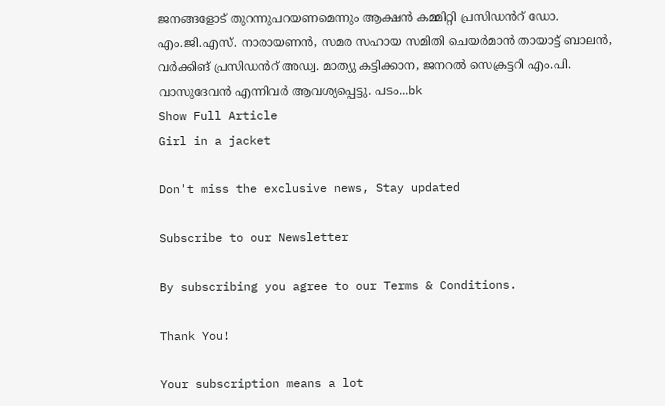ജനങ്ങളോട് തുറന്നുപറയണമെന്നും ആക്ഷൻ കമ്മിറ്റി പ്രസിഡൻറ് ഡോ. എം.ജി.എസ്. നാരായണൻ, സമര സഹായ സമിതി ചെയർമാൻ തായാട്ട് ബാലൻ, വർക്കിങ് പ്രസിഡൻറ് അഡ്വ. മാത്യു കട്ടിക്കാന, ജനറൽ സെക്രട്ടറി എം.പി. വാസുദേവൻ എന്നിവർ ആവശ്യപ്പെട്ടു. പടം...bk
Show Full Article
Girl in a jacket

Don't miss the exclusive news, Stay updated

Subscribe to our Newsletter

By subscribing you agree to our Terms & Conditions.

Thank You!

Your subscription means a lot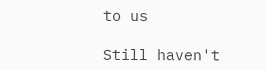to us

Still haven't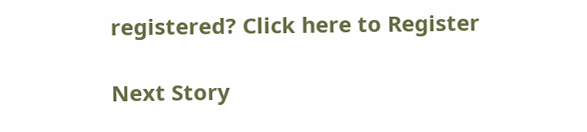registered? Click here to Register

Next Story